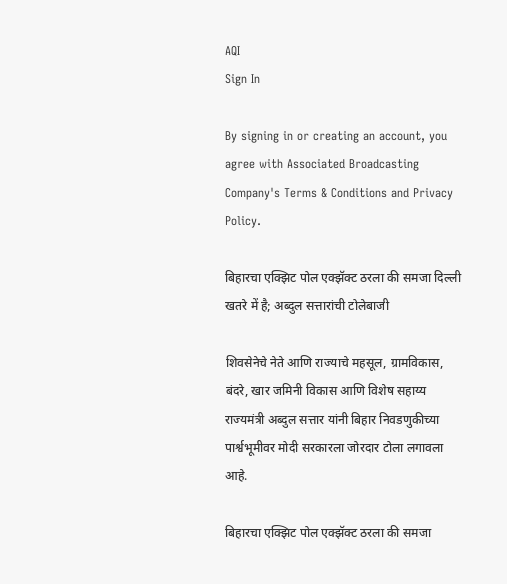AQI
Sign In

By signing in or creating an account, you agree with Associated Broadcasting Company's Terms & Conditions and Privacy Policy.

बिहारचा एक्झिट पोल एक्झॅक्ट ठरला की समजा दिल्ली खतरे में है; अब्दुल सत्तारांची टोलेबाजी

शिवसेनेचे नेते आणि राज्याचे महसूल, ग्रामविकास, बंदरे, खार जमिनी विकास आणि विशेष सहाय्य राज्यमंत्री अब्दुल सत्तार यांनी बिहार निवडणुकीच्या पार्श्वभूमीवर मोदी सरकारला जोरदार टोला लगावला आहे.

बिहारचा एक्झिट पोल एक्झॅक्ट ठरला की समजा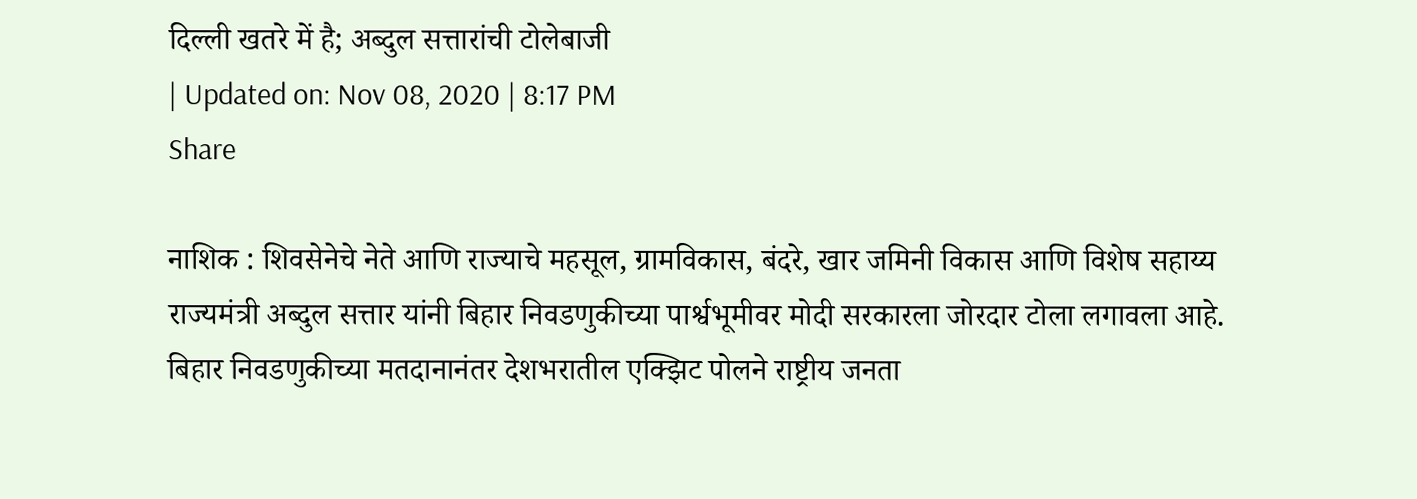दिल्ली खतरे में है; अब्दुल सत्तारांची टोलेबाजी
| Updated on: Nov 08, 2020 | 8:17 PM
Share

नाशिक : शिवसेनेचे नेते आणि राज्याचे महसूल, ग्रामविकास, बंदरे, खार जमिनी विकास आणि विशेष सहाय्य राज्यमंत्री अब्दुल सत्तार यांनी बिहार निवडणुकीच्या पार्श्वभूमीवर मोदी सरकारला जोरदार टोला लगावला आहे. बिहार निवडणुकीच्या मतदानानंतर देशभरातील एक्झिट पोलने राष्ट्रीय जनता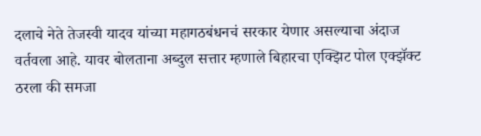दलाचे नेते तेजस्वी यादव यांच्या महागठबंधनचं सरकार येणार असल्याचा अंदाज वर्तवला आहे. यावर बोलताना अब्दुल सत्तार म्हणाले बिहारचा एक्झिट पोल एक्झॅक्ट ठरला की समजा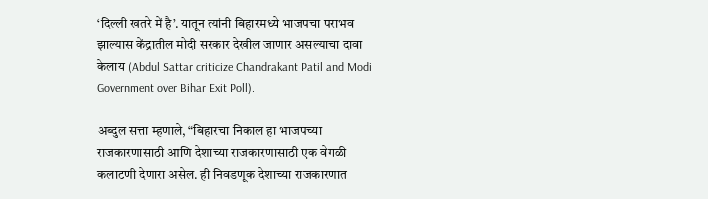‘दिल्ली खतरे में है’. यातून त्यांनी बिहारमध्ये भाजपचा पराभव झाल्यास केंद्रातील मोदी सरकार देखील जाणार असल्याचा दावा केलाय (Abdul Sattar criticize Chandrakant Patil and Modi Government over Bihar Exit Poll).

अब्दुल सत्ता म्हणाले, “बिहारचा निकाल हा भाजपच्या राजकारणासाठी आणि देशाच्या राजकारणासाठी एक वेगळी कलाटणी देणारा असेल. ही निवडणूक देशाच्या राजकारणात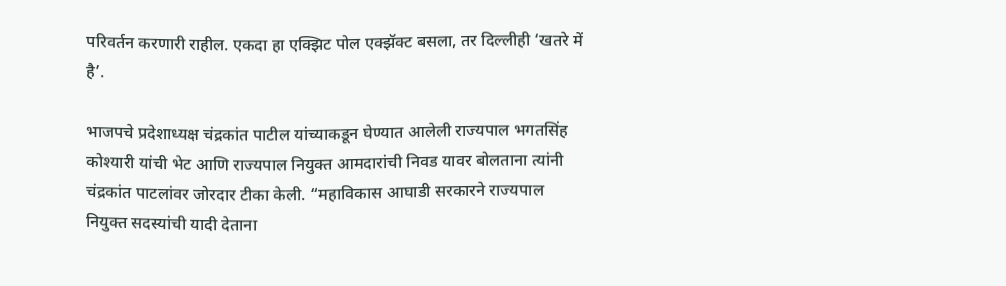परिवर्तन करणारी राहील. एकदा हा एक्झिट पोल एक्झॅक्ट बसला, तर दिल्लीही ‘खतरे में है’.

भाजपचे प्रदेशाध्यक्ष चंद्रकांत पाटील यांच्याकडून घेण्यात आलेली राज्यपाल भगतसिंह कोश्यारी यांची भेट आणि राज्यपाल नियुक्त आमदारांची निवड यावर बोलताना त्यांनी चंद्रकांत पाटलांवर जोरदार टीका केली. “महाविकास आघाडी सरकारने राज्यपाल नियुक्त सदस्यांची यादी देताना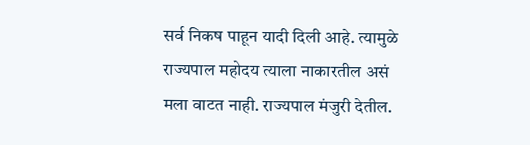सर्व निकष पाहून यादी दिली आहे. त्यामुळे राज्यपाल महोदय त्याला नाकारतील असं मला वाटत नाही. राज्यपाल मंजुरी देतील.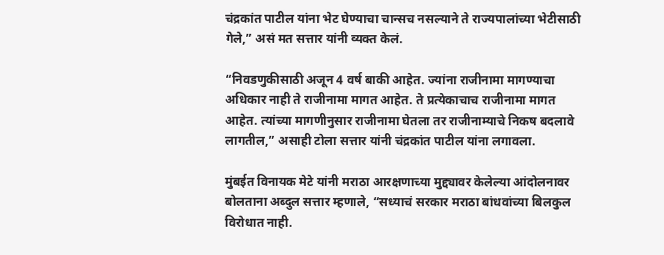चंद्रकांत पाटील यांना भेट घेण्याचा चान्सच नसल्याने ते राज्यपालांच्या भेटीसाठी गेले,” असं मत सत्तार यांनी व्यक्त केलं.

“निवडणुकीसाठी अजून 4 वर्ष बाकी आहेत. ज्यांना राजीनामा मागण्याचा अधिकार नाही ते राजीनामा मागत आहेत. ते प्रत्येकाचाच राजीनामा मागत आहेत. त्यांच्या मागणीनुसार राजीनामा घेतला तर राजीनाम्याचे निकष बदलावे लागतील,” असाही टोला सत्तार यांनी चंद्रकांत पाटील यांना लगावला.

मुंबईत विनायक मेटे यांनी मराठा आरक्षणाच्या मुद्द्यावर केलेल्या आंदोलनावर बोलताना अब्दुल सत्तार म्हणाले, “सध्याचं सरकार मराठा बांधवांच्या बिलकुल विरोधात नाही.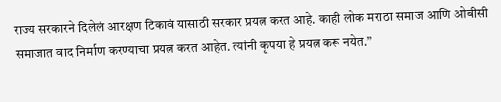राज्य सरकारने दिलेलं आरक्षण टिकावं यासाठी सरकार प्रयत्न करत आहे. काही लोक मराठा समाज आणि ओबीसी समाजात वाद निर्माण करण्याचा प्रयत्न करत आहेत. त्यांनी कृपया हे प्रयत्न करू नयेत.”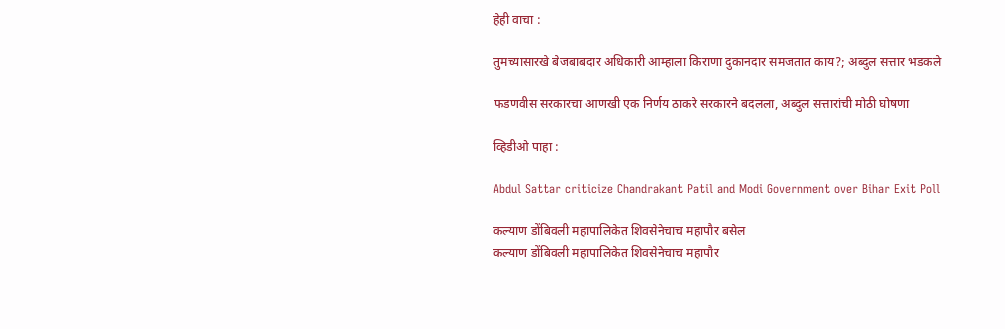हेही वाचा :

तुमच्यासारखे बेजबाबदार अधिकारी आम्हाला किराणा दुकानदार समजतात काय?; अब्दुल सत्तार भडकले

फडणवीस सरकारचा आणखी एक निर्णय ठाकरे सरकारने बदलला, अब्दुल सत्तारांची मोठी घोषणा

व्हिडीओ पाहा :

Abdul Sattar criticize Chandrakant Patil and Modi Government over Bihar Exit Poll

कल्याण डोंबिवली महापालिकेत शिवसेनेचाच महापौर बसेल
कल्याण डोंबिवली महापालिकेत शिवसेनेचाच महापौर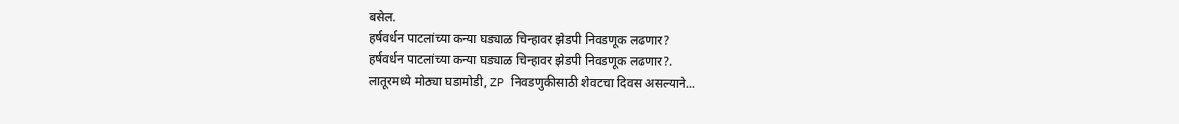बसेल.
हर्षवर्धन पाटलांच्या कन्या घड्याळ चिन्हावर झेडपी निवडणूक लढणार?
हर्षवर्धन पाटलांच्या कन्या घड्याळ चिन्हावर झेडपी निवडणूक लढणार?.
लातूरमध्ये मोठ्या घडामोडी, ZP निवडणुकीसाठी शेवटचा दिवस असल्याने...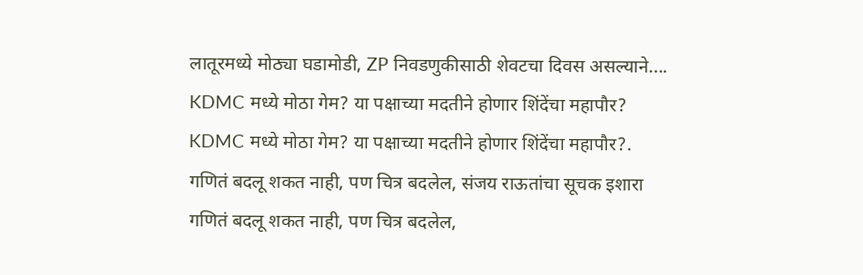लातूरमध्ये मोठ्या घडामोडी, ZP निवडणुकीसाठी शेवटचा दिवस असल्याने....
KDMC मध्ये मोठा गेम? या पक्षाच्या मदतीने होणार शिंदेंचा महापौर?
KDMC मध्ये मोठा गेम? या पक्षाच्या मदतीने होणार शिंदेंचा महापौर?.
गणितं बदलू शकत नाही, पण चित्र बदलेल, संजय राऊतांचा सूचक इशारा
गणितं बदलू शकत नाही, पण चित्र बदलेल,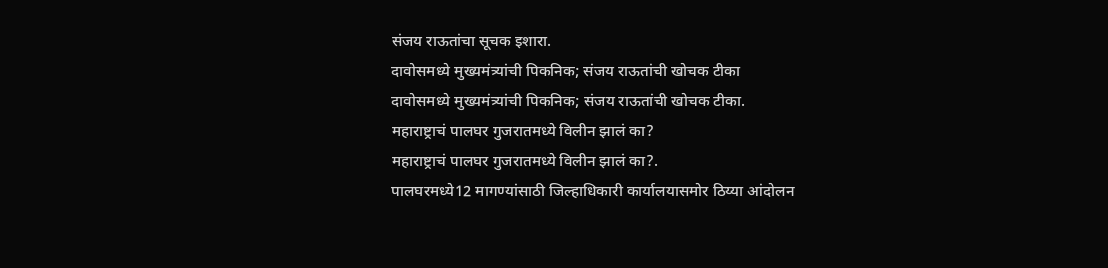संजय राऊतांचा सूचक इशारा.
दावोसमध्ये मुख्यमंत्र्यांची पिकनिक; संजय राऊतांची खोचक टीका
दावोसमध्ये मुख्यमंत्र्यांची पिकनिक; संजय राऊतांची खोचक टीका.
महाराष्ट्राचं पालघर गुजरातमध्ये विलीन झालं का?
महाराष्ट्राचं पालघर गुजरातमध्ये विलीन झालं का?.
पालघरमध्ये12 मागण्यांसाठी जिल्हाधिकारी कार्यालयासमोर ठिय्या आंदोलन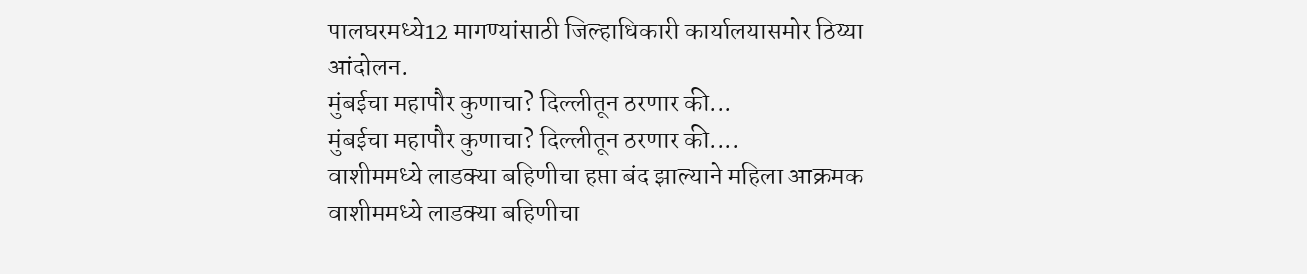पालघरमध्ये12 मागण्यांसाठी जिल्हाधिकारी कार्यालयासमोर ठिय्या आंदोलन.
मुंबईचा महापौर कुणाचा? दिल्लीतून ठरणार की...
मुंबईचा महापौर कुणाचा? दिल्लीतून ठरणार की....
वाशीममध्ये लाडक्या बहिणीचा हप्ता बंद झाल्याने महिला आक्रमक
वाशीममध्ये लाडक्या बहिणीचा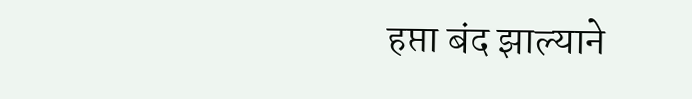हप्ता बंद झाल्याने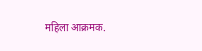महिला आक्रमक.